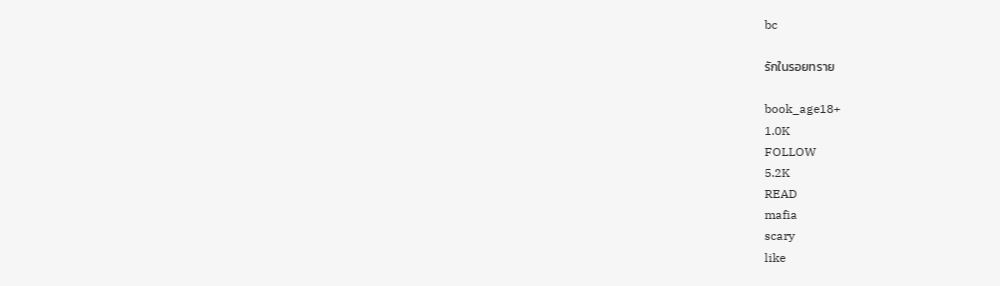bc

รักในรอยทราย

book_age18+
1.0K
FOLLOW
5.2K
READ
mafia
scary
like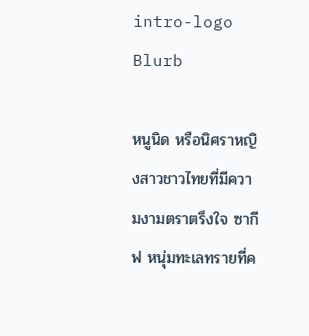intro-logo
Blurb

หนูนิด หรือนิศราหญิงสาวชาวไทยที่มีความงามตราตรึงใจ ซากีฟ หนุ่มทะเลทรายที่ค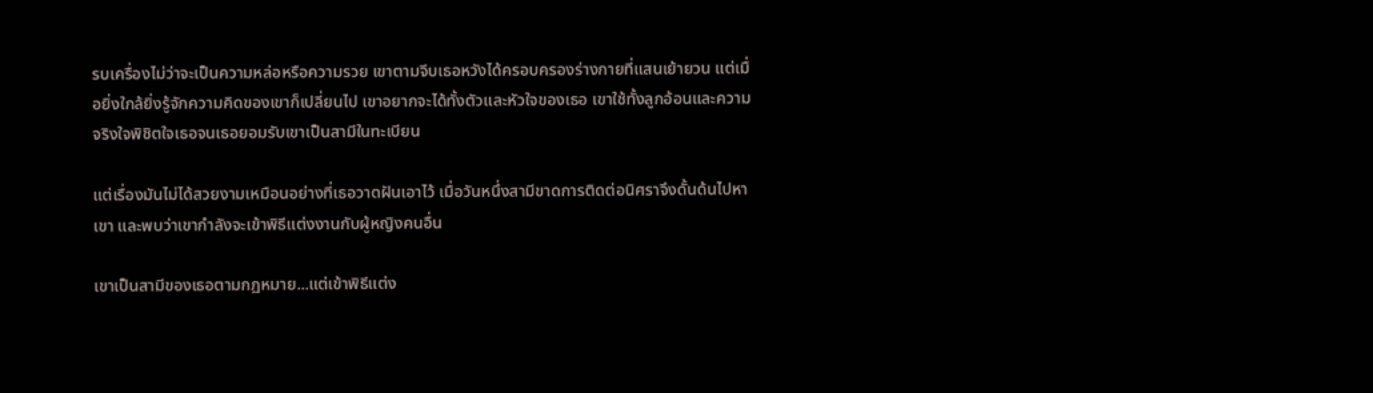รบเครื่องไม่ว่าจะเป็นความหล่อหรือความรวย เขาตามจีบเธอหวังได้ครอบครองร่างกายที่แสนเย้ายวน แต่เมื่อยิ่งใกล้ยิ่งรู้จักความคิดของเขาก็เปลี่ยนไป เขาอยากจะได้ทั้งตัวและหัวใจของเธอ เขาใช้ทั้งลูกอ้อนและความจริงใจพิชิตใจเธอจนเธอยอมรับเขาเป็นสามีในทะเบียน

แต่เรื่องมันไม่ได้สวยงามเหมือนอย่างที่เธอวาดฝันเอาไว้ เมื่อวันหนึ่งสามีขาดการติดต่อนิศราจึงดั้นด้นไปหาเขา และพบว่าเขากำลังจะเข้าพิธีแต่งงานกับผู้หญิงคนอื่น

เขาเป็นสามีของเธอตามกฏหมาย...แต่เข้าพิธีแต่ง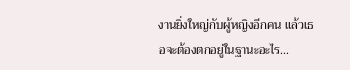งานยิ่งใหญ่กับผู้หญิงอีกคน แล้วเธอจะต้องตกอยู่ในฐานะอะไร...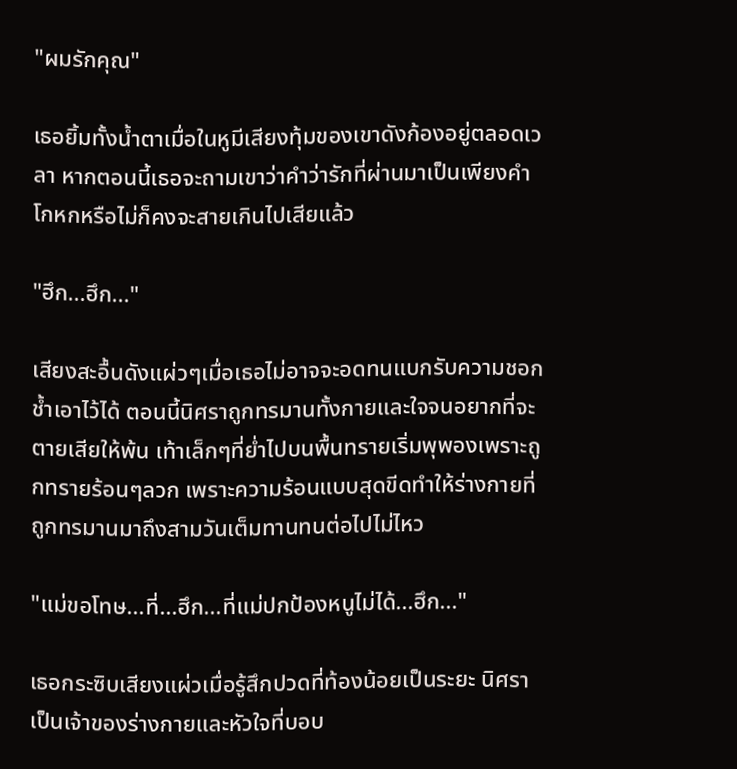"ผมรักคุณ"

เธอยิ้มทั้งน้ำตาเมื่อในหูมีเสียงทุ้มของเขาดังก้องอยู่ตลอดเวลา หากตอนนี้เธอจะถามเขาว่าคำว่ารักที่ผ่านมาเป็นเพียงคำโกหกหรือไม่ก็คงจะสายเกินไปเสียแล้ว

"ฮึก...ฮึก..."

เสียงสะอื้นดังแผ่วๆเมื่อเธอไม่อาจจะอดทนแบกรับความชอกช้ำเอาไว้ได้ ตอนนี้นิศราถูกทรมานทั้งกายและใจจนอยากที่จะตายเสียให้พ้น เท้าเล็กๆที่ย่ำไปบนพื้นทรายเริ่มพุพองเพราะถูกทรายร้อนๆลวก เพราะความร้อนแบบสุดขีดทำให้ร่างกายที่ถูกทรมานมาถึงสามวันเต็มทานทนต่อไปไม่ไหว

"แม่ขอโทษ...ที่...ฮึก...ที่แม่ปกป้องหนูไม่ได้...ฮึก..."

เธอกระซิบเสียงแผ่วเมื่อรู้สึกปวดที่ท้องน้อยเป็นระยะ นิศราเป็นเจ้าของร่างกายและหัวใจที่บอบ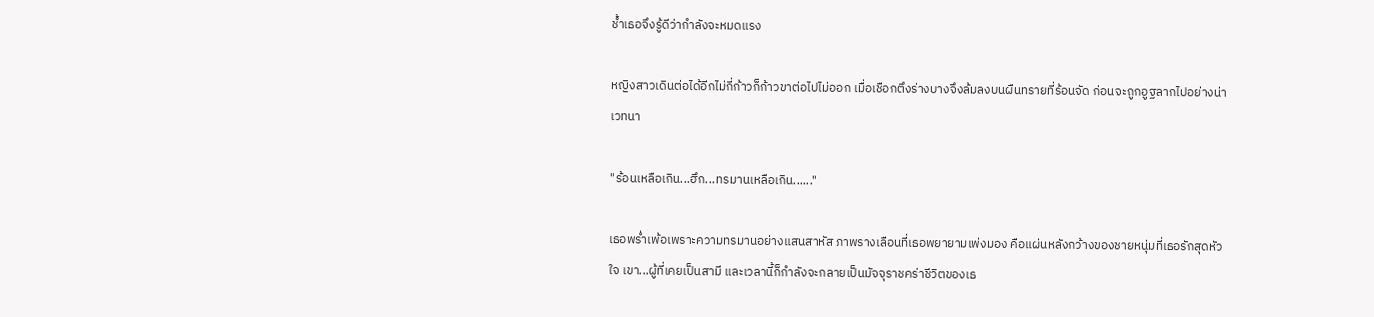ช้ำเธอจึงรู้ดีว่ากำลังจะหมดแรง

หญิงสาวเดินต่อได้อีกไม่กี่ก้าวก็ก้าวขาต่อไปไม่ออก เมื่อเชือกตึงร่างบางจึงล้มลงบนผืนทรายที่ร้อนจัด ก่อนจะถูกอูฐลากไปอย่างน่าเวทนา

"ร้อนเหลือเกิน...ฮึก...ทรมานเหลือเกิน......"

เธอพร่ำเพ้อเพราะความทรมานอย่างแสนสาหัส ภาพรางเลือนที่เธอพยายามเพ่งมอง คือแผ่นหลังกว้างของชายหนุ่มที่เธอรักสุดหัวใจ เขา...ผู้ที่เคยเป็นสามี และเวลานี้ก็กำลังจะกลายเป็นมัจจุราชคร่าชีวิตของเธ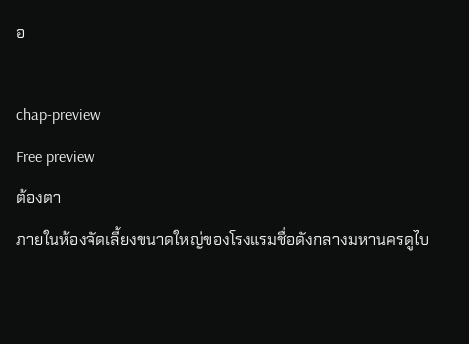อ

chap-preview
Free preview
ต้องตา
ภายในห้องจัดเลี้ยงขนาดใหญ่ของโรงแรมชื่อดังกลางมหานครดูไบ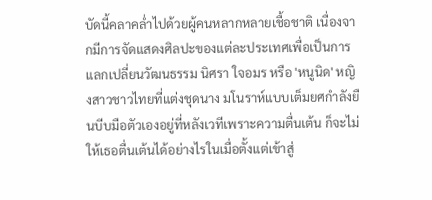บัดนี้คลาคล่ำไปด้วยผู้คนหลากหลายเชื้อชาติ เนื่องจากมีการจัดแสดงศิลปะของแต่ละประเทศเพื่อเป็นการแลกเปลี่ยนวัฒนธรรม นิศรา ใจอมร หรือ 'หนูนิด' หญิงสาวชาวไทยที่แต่งชุดนาง มโนราห์แบบเต็มยศกำลังยืนบีบมือตัวเองอยู่ที่หลังเวทีเพราะความตื่นเต้น ก็จะไม่ให้เธอตื่นเต้นได้อย่างไรในเมื่อตั้งแต่เข้าสู่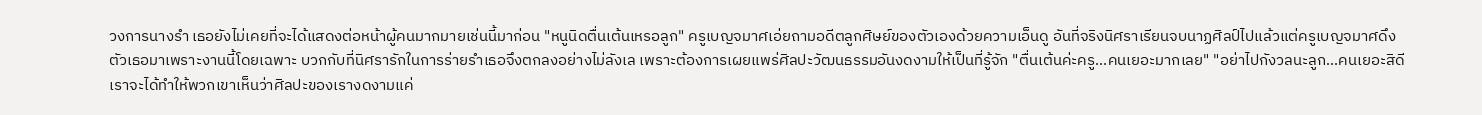วงการนางรำ เธอยังไม่เคยที่จะได้แสดงต่อหน้าผู้คนมากมายเช่นนี้มาก่อน "หนูนิดตื่นเต้นเหรอลูก" ครูเบญจมาศเอ่ยถามอดีตลูกศิษย์ของตัวเองด้วยความเอ็นดู อันที่จริงนิศราเรียนจบนาฏศิลป์ไปแล้วแต่ครูเบญจมาศดึงตัวเธอมาเพราะงานนี้โดยเฉพาะ บวกกับที่นิศรารักในการร่ายรำเธอจึงตกลงอย่างไม่ลังเล เพราะต้องการเผยแพร่ศิลปะวัฒนธรรมอันงดงามให้เป็นที่รู้จัก "ตื่นเต้นค่ะครู...คนเยอะมากเลย" "อย่าไปกังวลนะลูก...คนเยอะสิดีเราจะได้ทำให้พวกเขาเห็นว่าศิลปะของเรางดงามแค่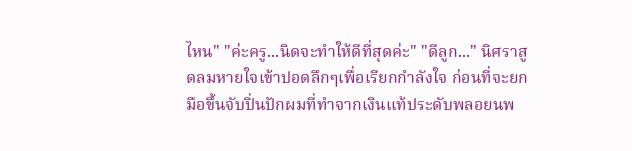ไหน" "ค่ะครู...นิดจะทำให้ดีที่สุดค่ะ" "ดีลูก..." นิศราสูดลมหายใจเข้าปอดลึกๆเพื่อเรียกกำลังใจ ก่อนที่จะยกมือขึ้นจับปิ่นปักผมที่ทำจากเงินแท้ประดับพลอยนพ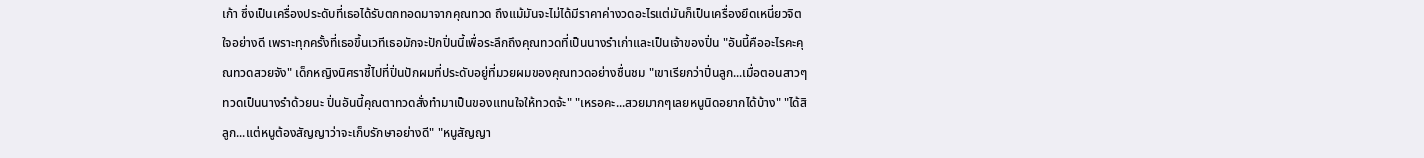เก้า ซึ่งเป็นเครื่องประดับที่เธอได้รับตกทอดมาจากคุณทวด ถึงแม้มันจะไม่ได้มีราคาค่างวดอะไรแต่มันก็เป็นเครื่องยึดเหนี่ยวจิตใจอย่างดี เพราะทุกครั้งที่เธอขึ้นเวทีเธอมักจะปักปิ่นนี้เพื่อระลึกถึงคุณทวดที่เป็นนางรำเก่าและเป็นเจ้าของปิ่น "อันนี้คืออะไรคะคุณทวดสวยจัง" เด็กหญิงนิศราชี้ไปที่ปิ่นปักผมที่ประดับอยู่ที่มวยผมของคุณทวดอย่างชื่นชม "เขาเรียกว่าปิ่นลูก...เมื่อตอนสาวๆทวดเป็นนางรำด้วยนะ ปิ่นอันนี้คุณตาทวดสั่งทำมาเป็นของแทนใจให้ทวดจ้ะ" "เหรอคะ...สวยมากๆเลยหนูนิดอยากได้บ้าง" "ได้สิลูก...แต่หนูต้องสัญญาว่าจะเก็บรักษาอย่างดี" "หนูสัญญา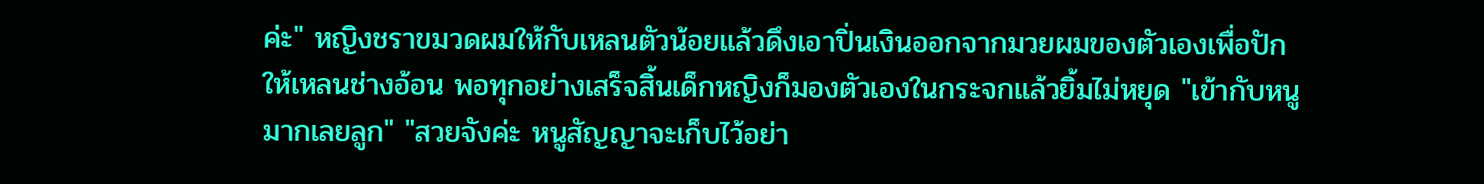ค่ะ" หญิงชราขมวดผมให้กับเหลนตัวน้อยแล้วดึงเอาปิ่นเงินออกจากมวยผมของตัวเองเพื่อปักให้เหลนช่างอ้อน พอทุกอย่างเสร็จสิ้นเด็กหญิงก็มองตัวเองในกระจกแล้วยิ้มไม่หยุด "เข้ากับหนูมากเลยลูก" "สวยจังค่ะ หนูสัญญาจะเก็บไว้อย่า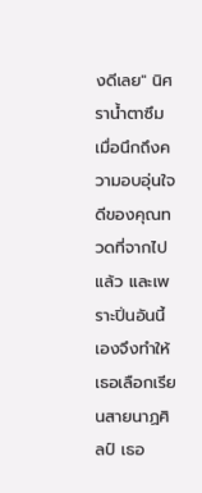งดีเลย" นิศราน้ำตาซึมเมื่อนึกถึงความอบอุ่นใจดีของคุณทวดที่จากไปแล้ว และเพราะปิ่นอันนี้เองจึงทำให้เธอเลือกเรียนสายนาฏศิลป์ เธอ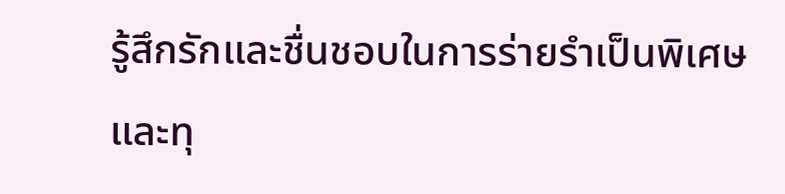รู้สึกรักและชื่นชอบในการร่ายรำเป็นพิเศษ และทุ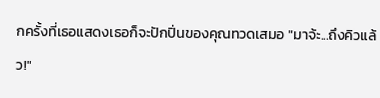กครั้งที่เธอแสดงเธอก็จะปักปิ่นของคุณทวดเสมอ "มาจ้ะ...ถึงคิวแล้ว!"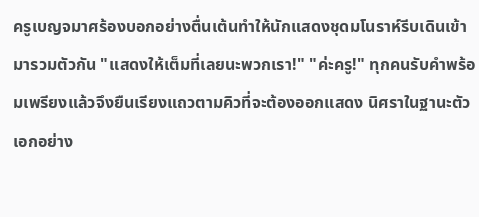ครูเบญจมาศร้องบอกอย่างตื่นเต้นทำให้นักแสดงชุดมโนราห์รีบเดินเข้ามารวมตัวกัน "แสดงให้เต็มที่เลยนะพวกเรา!" "ค่ะครู!" ทุกคนรับคำพร้อมเพรียงแล้วจึงยืนเรียงแถวตามคิวที่จะต้องออกแสดง นิศราในฐานะตัวเอกอย่าง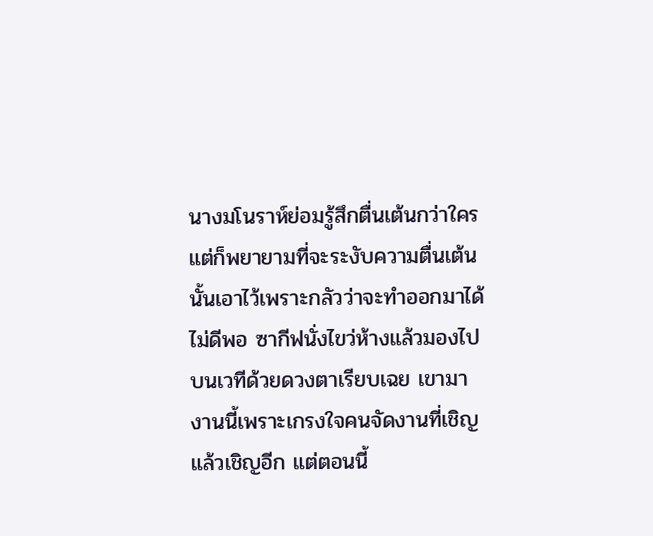นางมโนราห์ย่อมรู้สึกตื่นเต้นกว่าใคร แต่ก็พยายามที่จะระงับความตื่นเต้นนั้นเอาไว้เพราะกลัวว่าจะทำออกมาได้ไม่ดีพอ ซากีฟนั่งไขว่ห้างแล้วมองไปบนเวทีด้วยดวงตาเรียบเฉย เขามางานนี้เพราะเกรงใจคนจัดงานที่เชิญแล้วเชิญอีก แต่ตอนนี้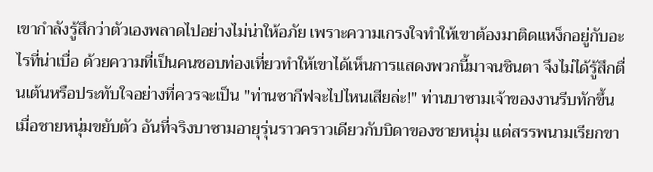เขากำลังรู้สึกว่าตัวเองพลาดไปอย่างไม่น่าให้อภัย เพราะความเกรงใจทำให้เขาต้องมาติดแหง็กอยู่กับอะไรที่น่าเบื่อ ด้วยความที่เป็นคนชอบท่องเที่ยวทำให้เขาได้เห็นการแสดงพวกนี้มาจนชินตา จึงไม่ได้รู้สึกตื่นเต้นหรือประทับใจอย่างที่ควรจะเป็น "ท่านซากีฟจะไปไหนเสียล่ะ!" ท่านบาซามเจ้าของงานรีบทักขึ้นเมื่อชายหนุ่มขยับตัว อันที่จริงบาซามอายุรุ่นราวคราวเดียวกับบิดาของชายหนุ่ม แต่สรรพนามเรียกขา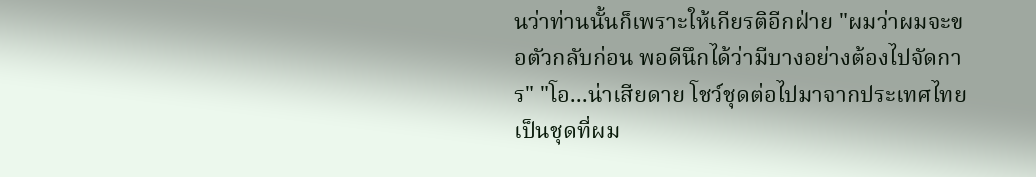นว่าท่านนั้นก็เพราะให้เกียรติอีกฝ่าย "ผมว่าผมจะขอตัวกลับก่อน พอดีนึกได้ว่ามีบางอย่างต้องไปจัดการ" "โอ...น่าเสียดาย โชว์ชุดต่อไปมาจากประเทศไทยเป็นชุดที่ผม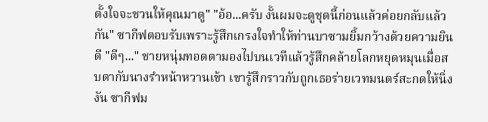ตั้งใจจะชวนให้คุณมาดู" "อ้อ...ครับ งั้นผมจะดูชุดนี้ก่อนแล้วค่อยกลับแล้วกัน" ซากีฟตอบรับเพราะรู้สึกเกรงใจทำให้ท่านบาซามยิ้มกว้างด้วยความยินดี "ดีๆ..." ชายหนุ่มทอดตามองไปบนเวทีแล้วรู้สึกคล้ายโลกหยุดหมุนเมื่อสบตากับนางรำหน้าหวานเข้า เขารู้สึกราวกับถูกเธอร่ายเวทมนตร์สะกดให้นิ่งงัน ซากีฟม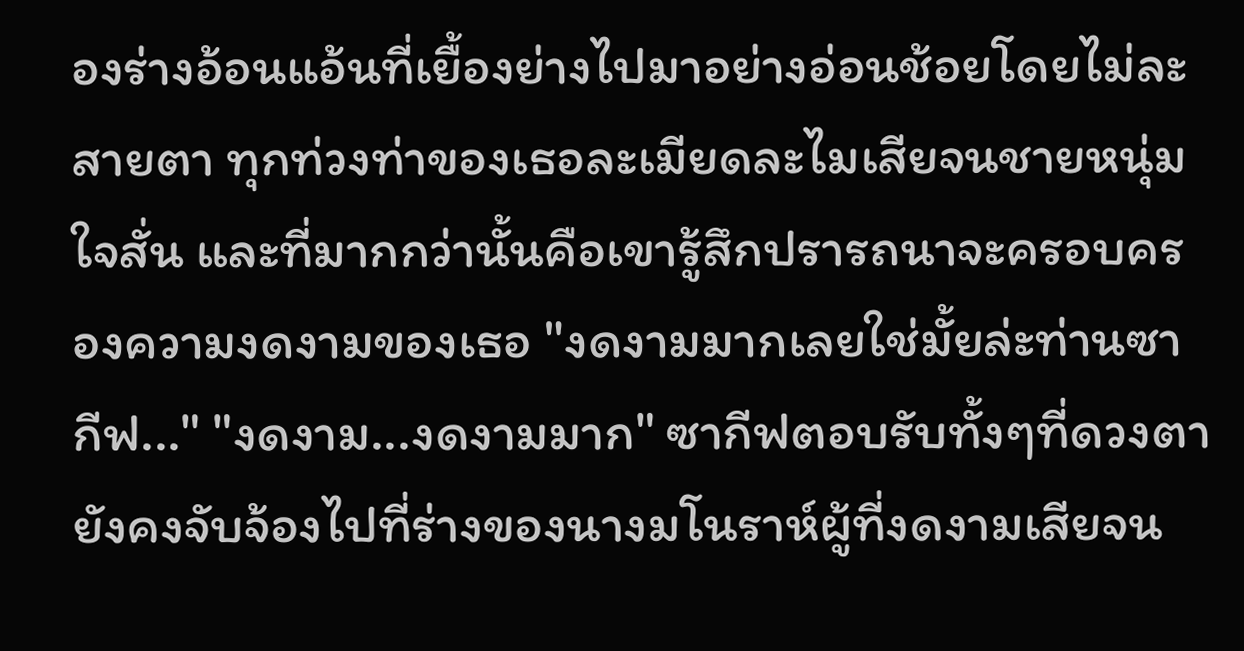องร่างอ้อนแอ้นที่เยื้องย่างไปมาอย่างอ่อนช้อยโดยไม่ละสายตา ทุกท่วงท่าของเธอละเมียดละไมเสียจนชายหนุ่มใจสั่น และที่มากกว่านั้นคือเขารู้สึกปรารถนาจะครอบครองความงดงามของเธอ "งดงามมากเลยใช่มั้ยล่ะท่านซากีฟ..." "งดงาม...งดงามมาก" ซากีฟตอบรับทั้งๆที่ดวงตายังคงจับจ้องไปที่ร่างของนางมโนราห์ผู้ที่งดงามเสียจน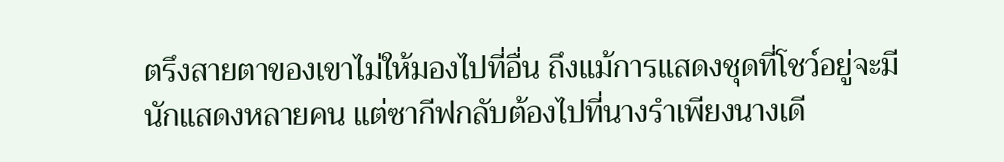ตรึงสายตาของเขาไม่ให้มองไปที่อื่น ถึงแม้การแสดงชุดที่โชว์อยู่จะมีนักแสดงหลายคน แต่ซากีฟกลับต้องไปที่นางรำเพียงนางเดี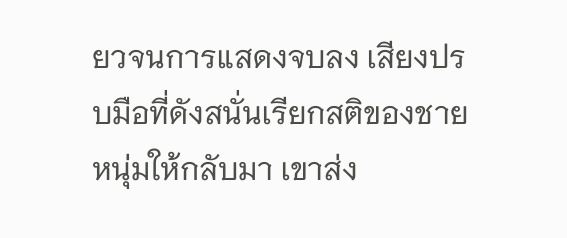ยวจนการแสดงจบลง เสียงปรบมือที่ดังสนั่นเรียกสติของชายหนุ่มให้กลับมา เขาส่ง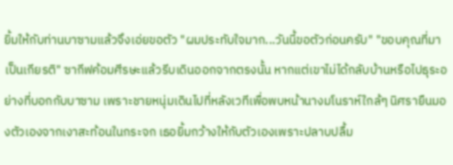ยิ้มให้กับท่านบาซามแล้วจึงเอ่ยขอตัว "ผมประทับใจมาก...วันนี้ขอตัวก่อนครับ" "ขอบคุณที่มาเป็นเกียรติ" ซากีฟค้อมศีรษะแล้วรีบเดินออกจากตรงนั้น หากแต่เขาไม่ได้กลับบ้านหรือไปธุระอย่างที่บอกกับบาซาม เพราะชายหนุ่มเดินไปที่หลังเวทีเพื่อพบหน้านางมโนราห์ใกล้ๆ นิศรายืนมองตัวเองจากเงาสะท้อนในกระจก เธอยิ้มกว้างให้กับตัวเองเพราะปลาบปลื้ม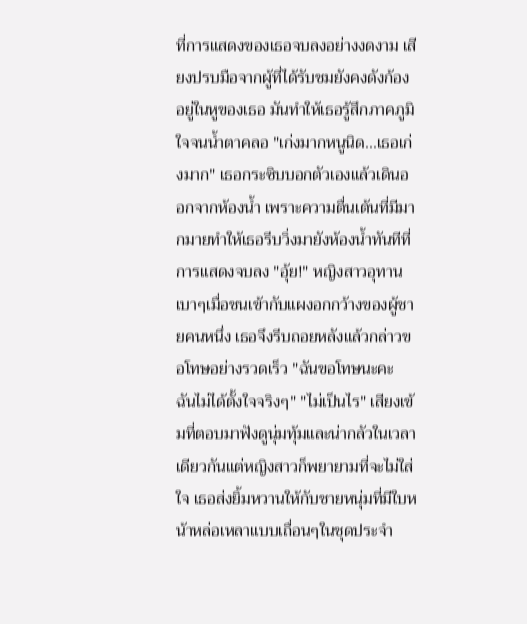ที่การแสดงของเธอจบลงอย่างงดงาม เสียงปรบมือจากผู้ที่ได้รับชมยังคงดังก้องอยู่ในหูของเธอ มันทำให้เธอรู้สึกภาคภูมิใจจนน้ำตาคลอ "เก่งมากหนูนิด...เธอเก่งมาก" เธอกระซิบบอกตัวเองแล้วเดินออกจากห้องน้ำ เพราะความตื่นเต้นที่มีมากมายทำให้เธอรีบวิ่งมายังห้องน้ำทันทีที่การแสดงจบลง "อุ้ย!" หญิงสาวอุทานเบาๆเมื่อชนเข้ากับแผงอกกว้างของผู้ชายคนหนึ่ง เธอจึงรีบถอยหลังแล้วกล่าวขอโทษอย่างรวดเร็ว "ฉันขอโทษนะคะ ฉันไม่ได้ตั้งใจจริงๆ" "ไม่เป็นไร" เสียงเข้มที่ตอบมาฟังดูนุ่มทุ้มและน่ากลัวในเวลาเดียวกันแต่หญิงสาวก็พยายามที่จะไม่ใส่ใจ เธอส่งยิ้มหวานให้กับชายหนุ่มที่มีใบหน้าหล่อเหลาแบบเถื่อนๆในชุดประจำ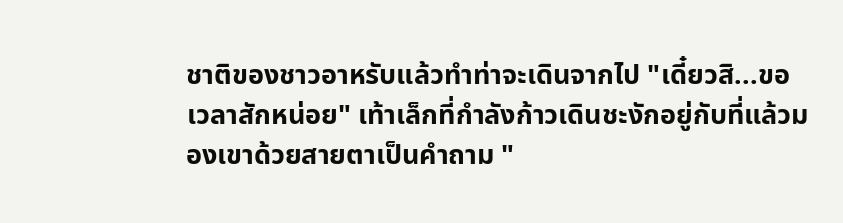ชาติของชาวอาหรับแล้วทำท่าจะเดินจากไป "เดี๋ยวสิ...ขอเวลาสักหน่อย" เท้าเล็กที่กำลังก้าวเดินชะงักอยู่กับที่แล้วมองเขาด้วยสายตาเป็นคำถาม "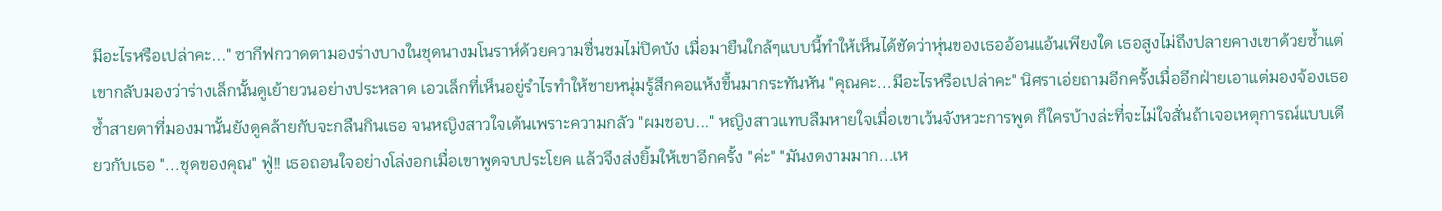มีอะไรหรือเปล่าคะ..." ซากีฟกวาดตามองร่างบางในชุดนางมโนราห์ด้วยความชื่นชมไม่ปิดบัง เมื่อมายืนใกล้ๆแบบนี้ทำให้เห็นได้ชัดว่าหุ่นของเธออ้อนแอ้นเพียงใด เธอสูงไม่ถึงปลายคางเขาด้วยซ้ำแต่เขากลับมองว่าร่างเล็กนั้นดูเย้ายวนอย่างประหลาด เอวเล็กที่เห็นอยู่รำไรทำให้ชายหนุ่มรู้สึกคอแห้งขึ้นมากระทันหัน "คุณคะ...มีอะไรหรือเปล่าคะ" นิศราเอ่ยถามอีกครั้งเมื่ออีกฝ่ายเอาแต่มองจ้องเธอ ซ้ำสายตาที่มองมานั้นยังดูคล้ายกับจะกลืนกินเธอ จนหญิงสาวใจเต้นเพราะความกลัว "ผมชอบ..." หญิงสาวแทบลืมหายใจเมื่อเขาเว้นจังหวะการพูด ก็ใครบ้างล่ะที่จะไม่ใจสั่นถ้าเจอเหตุการณ์แบบเดียวกับเธอ "...ชุดของคุณ" ฟู่!! เธอถอนใจอย่างโล่งอกเมื่อเขาพูดจบประโยค แล้วจึงส่งยิ้มให้เขาอีกครั้ง "ค่ะ" "มันงดงามมาก...เห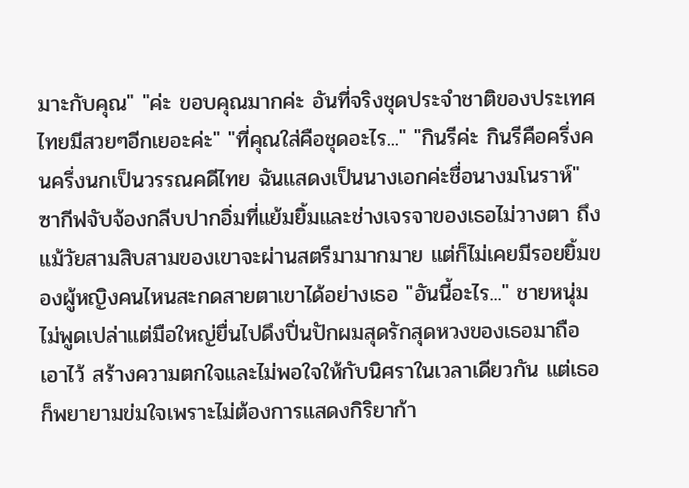มาะกับคุณ" "ค่ะ ขอบคุณมากค่ะ อันที่จริงชุดประจำชาติของประเทศไทยมีสวยๆอีกเยอะค่ะ" "ที่คุณใส่คือชุดอะไร..." "กินรีค่ะ กินรีคือครึ่งคนครึ่งนกเป็นวรรณคดีไทย ฉันแสดงเป็นนางเอกค่ะชื่อนางมโนราห์" ซากีฟจับจ้องกลีบปากอิ่มที่แย้มยิ้มและช่างเจรจาของเธอไม่วางตา ถึงแม้วัยสามสิบสามของเขาจะผ่านสตรีมามากมาย แต่ก็ไม่เคยมีรอยยิ้มของผู้หญิงคนไหนสะกดสายตาเขาได้อย่างเธอ "อันนี้อะไร..." ชายหนุ่มไม่พูดเปล่าแต่มือใหญ่ยื่นไปดึงปิ่นปักผมสุดรักสุดหวงของเธอมาถือเอาไว้ สร้างความตกใจและไม่พอใจให้กับนิศราในเวลาเดียวกัน แต่เธอก็พยายามข่มใจเพราะไม่ต้องการแสดงกิริยาก้า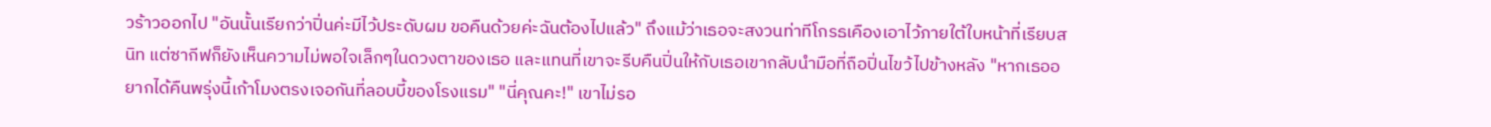วร้าวออกไป "อันนั้นเรียกว่าปิ่นค่ะมีไว้ประดับผม ขอคืนด้วยค่ะฉันต้องไปแล้ว" ถึงแม้ว่าเธอจะสงวนท่าทีโกรธเคืองเอาไว้ภายใต้ใบหน้าที่เรียบสนิท แต่ซากีฟก็ยังเห็นความไม่พอใจเล็กๆในดวงตาของเธอ และแทนที่เขาจะรีบคืนปิ่นให้กับเธอเขากลับนำมือที่ถือปิ่นไขว้ไปข้างหลัง "หากเธออยากได้คืนพรุ่งนี้เก้าโมงตรงเจอกันที่ลอบบี้ของโรงแรม" "นี่คุณคะ!" เขาไม่รอ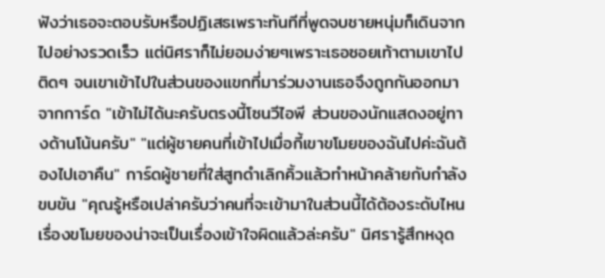ฟังว่าเธอจะตอบรับหรือปฏิเสธเพราะทันทีที่พูดจบชายหนุ่มก็เดินจากไปอย่างรวดเร็ว แต่นิศราก็ไม่ยอมง่ายๆเพราะเธอซอยเท้าตามเขาไปติดๆ จนเขาเข้าไปในส่วนของแขกที่มาร่วมงานเธอจึงถูกกันออกมาจากการ์ด "เข้าไม่ได้นะครับตรงนี้โซนวีไอพี ส่วนของนักแสดงอยู่ทางด้านโน้นครับ" "แต่ผู้ชายคนที่เข้าไปเมื่อกี้เขาขโมยของฉันไปค่ะฉันต้องไปเอาคืน" การ์ดผู้ชายที่ใส่สูทดำเลิกคิ้วแล้วทำหน้าคล้ายกับกำลังขบขัน "คุณรู้หรือเปล่าครับว่าคนที่จะเข้ามาในส่วนนี้ได้ต้องระดับไหน เรื่องขโมยของน่าจะเป็นเรื่องเข้าใจผิดแล้วล่ะครับ" นิศรารู้สึกหงุด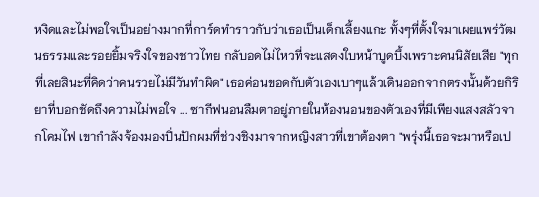หงิดและไม่พอใจเป็นอย่างมากที่การ์ดทำราวกับว่าเธอเป็นเด็กเลี้ยงแกะ ทั้งๆที่ตั้งใจมาเผยแพร่วัฒนธรรมและรอยยิ้มจริงใจของชาวไทย กลับอดไม่ไหวที่จะแสดงใบหน้าบูดบึ้งเพราะคนนิสัยเสีย "ทุกที่เลยสินะที่คิดว่าคนรวยไม่มีวันทำผิด" เธอค่อนขอดกับตัวเองเบาๆแล้วเดินออกจากตรงนั้นด้วยกิริยาที่บอกชัดถึงความไม่พอใจ ... ซากีฟนอนลืมตาอยู่ภายในห้องนอนของตัวเองที่มีเพียงแสงสลัวจากโคมไฟ เขากำลังจ้องมองปิ่นปักผมที่ช่วงชิงมาจากหญิงสาวที่เขาต้องตา "พรุ่งนี้เธอจะมาหรือเป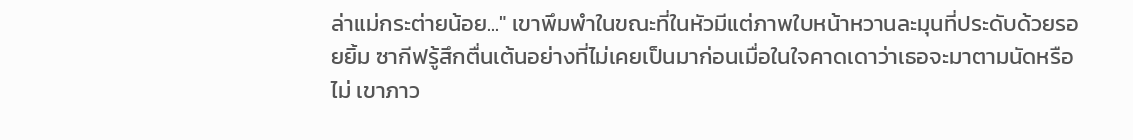ล่าแม่กระต่ายน้อย..." เขาพึมพำในขณะที่ในหัวมีแต่ภาพใบหน้าหวานละมุนที่ประดับด้วยรอยยิ้ม ซากีฟรู้สึกตื่นเต้นอย่างที่ไม่เคยเป็นมาก่อนเมื่อในใจคาดเดาว่าเธอจะมาตามนัดหรือไม่ เขาภาว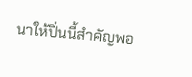นาให้ปิ่นนี้สำคัญพอ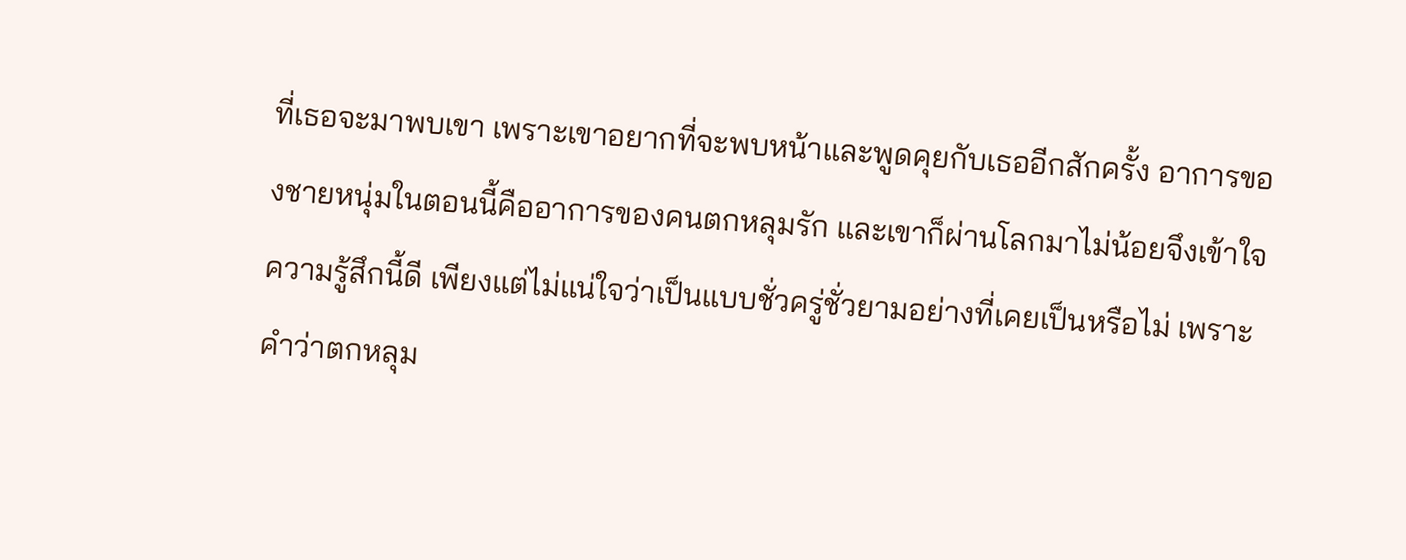ที่เธอจะมาพบเขา เพราะเขาอยากที่จะพบหน้าและพูดคุยกับเธออีกสักครั้ง อาการของชายหนุ่มในตอนนี้คืออาการของคนตกหลุมรัก และเขาก็ผ่านโลกมาไม่น้อยจึงเข้าใจความรู้สึกนี้ดี เพียงแต่ไม่แน่ใจว่าเป็นแบบชั่วครู่ชั่วยามอย่างที่เคยเป็นหรือไม่ เพราะคำว่าตกหลุม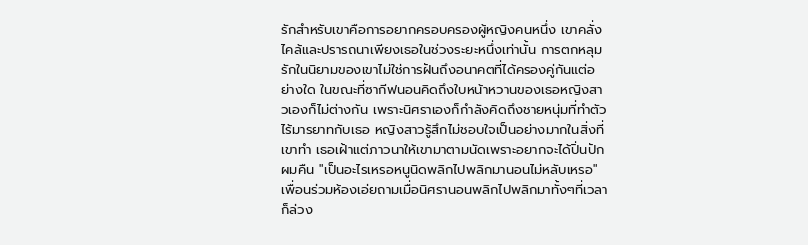รักสำหรับเขาคือการอยากครอบครองผู้หญิงคนหนึ่ง เขาคลั่งไคล้และปรารถนาเพียงเธอในช่วงระยะหนึ่งเท่านั้น การตกหลุมรักในนิยามของเขาไม่ใช่การฝันถึงอนาคตที่ได้ครองคู่กันแต่อย่างใด ในขณะที่ซากีฟนอนคิดถึงใบหน้าหวานของเธอหญิงสาวเองก็ไม่ต่างกัน เพราะนิศราเองก็กำลังคิดถึงชายหนุ่มที่ทำตัวไร้มารยาทกับเธอ หญิงสาวรู้สึกไม่ชอบใจเป็นอย่างมากในสิ่งที่เขาทำ เธอเฝ้าแต่ภาวนาให้เขามาตามนัดเพราะอยากจะได้ปิ่นปักผมคืน "เป็นอะไรเหรอหนูนิดพลิกไปพลิกมานอนไม่หลับเหรอ" เพื่อนร่วมห้องเอ่ยถามเมื่อนิศรานอนพลิกไปพลิกมาทั้งๆที่เวลาก็ล่วง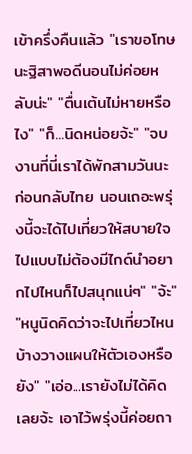เข้าครึ่งคืนแล้ว "เราขอโทษนะฐิสาพอดีนอนไม่ค่อยหลับน่ะ" "ตื่นเต้นไม่หายหรือไง" "ก็...นิดหน่อยจ้ะ" "จบงานที่นี่เราได้พักสามวันนะก่อนกลับไทย นอนเถอะพรุ่งนี้จะได้ไปเที่ยวให้สบายใจ ไปแบบไม่ต้องมีไกด์นำอยากไปไหนก็ไปสนุกแน่ๆ" "จ้ะ" "หนูนิดคิดว่าจะไปเที่ยวไหนบ้างวางแผนให้ตัวเองหรือยัง" "เอ่อ...เรายังไม่ได้คิดเลยจ้ะ เอาไว้พรุ่งนี้ค่อยถา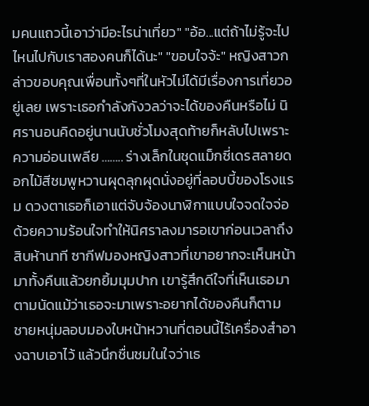มคนแถวนี้เอาว่ามีอะไรน่าเที่ยว" "อ้อ...แต่ถ้าไม่รู้จะไปไหนไปกับเราสองคนก็ได้นะ" "ขอบใจจ้ะ" หญิงสาวกล่าวขอบคุณเพื่อนทั้งๆที่ในหัวไม่ได้มีเรื่องการเที่ยวอยู่เลย เพราะเธอกำลังกังวลว่าจะได้ของคืนหรือไม่ นิศรานอนคิดอยู่นานนับชั่วโมงสุดท้ายก็หลับไปเพราะความอ่อนเพลีย …….. ร่างเล็กในชุดแม็กซี่เดรสลายดอกไม้สีชมพูหวานผุดลุกผุดนั่งอยู่ที่ลอบบี้ของโรงแรม ดวงตาเธอก็เอาแต่จับจ้องนาฬิกาแบบใจจดใจจ่อ ด้วยความร้อนใจทำให้นิศราลงมารอเขาก่อนเวลาถึงสิบห้านาที ซากีฟมองหญิงสาวที่เขาอยากจะเห็นหน้ามาทั้งคืนแล้วยกยิ้มมุมปาก เขารู้สึกดีใจที่เห็นเธอมาตามนัดแม้ว่าเธอจะมาเพราะอยากได้ของคืนก็ตาม ชายหนุ่มลอบมองใบหน้าหวานที่ตอนนี้ไร้เครื่องสำอางฉาบเอาไว้ แล้วนึกชื่นชมในใจว่าเธ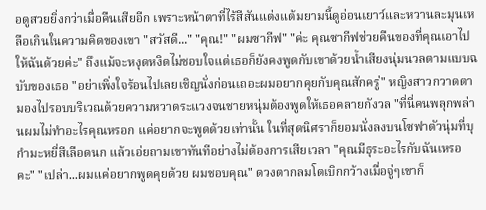อดูสวยยิ่งกว่าเมื่อคืนเสียอีก เพราะหน้าตาที่ไร้สีสันแต่งแต้มยามนี้ดูอ่อนเยาว์และหวานละมุนเหลือเกินในความคิดของเขา "สวัสดี..." "คุณ!" "ผมซากีฟ" "ค่ะ คุณซากีฟช่วยคืนของที่คุณเอาไปให้ฉันด้วยค่ะ" ถึงแม้จะหงุดหงิดไม่ชอบใจแต่เธอก็ยังคงพูดกับเขาด้วยน้ำเสียงนุ่มนวลตามแบบฉบับของเธอ "อย่าเพิ่งใจร้อนไปเลยเชิญนั่งก่อนเถอะผมอยากคุยกับคุณสักครู่" หญิงสาวกวาดตามองไปรอบบริเวณด้วยความหวาดระแวงจนชายหนุ่มต้องพูดให้เธอคลายกังวล "ที่นี่คนพลุกพล่านผมไม่ทำอะไรคุณหรอก แค่อยากจะพูดด้วยเท่านั้น ในที่สุดนิศราก็ยอมนั่งลงบนโซฟาตัวนุ่มที่บุกำมะหยี่สีเลือดนก แล้วเอ่ยถามเขาทันทีอย่างไม่ต้องการเสียเวลา "คุณมีธุระอะไรกับฉันเหรอคะ" "เปล่า...ผมแค่อยากพูดคุยด้วย ผมชอบคุณ" ดวงตากลมโตเบิกกว้างเมื่อจู่ๆเขาก็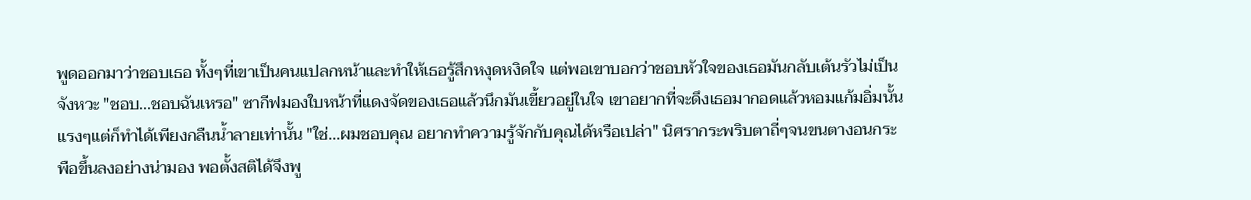พูดออกมาว่าชอบเธอ ทั้งๆที่เขาเป็นคนแปลกหน้าและทำให้เธอรู้สึกหงุดหงิดใจ แต่พอเขาบอกว่าชอบหัวใจของเธอมันกลับเต้นรัวไม่เป็นจังหวะ "ชอบ...ชอบฉันเหรอ" ซากีฟมองใบหน้าที่แดงจัดของเธอแล้วนึกมันเขี้ยวอยู่ในใจ เขาอยากที่จะดึงเธอมากอดแล้วหอมแก้มอิ่มนั้นแรงๆแต่ก็ทำได้เพียงกลืนน้ำลายเท่านั้น "ใช่...ผมชอบคุณ อยากทำความรู้จักกับคุณได้หรือเปล่า" นิศรากระพริบตาถี่ๆจนขนตางอนกระพือขึ้นลงอย่างน่ามอง พอตั้งสติได้จึงพู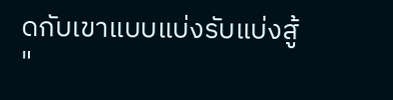ดกับเขาแบบแบ่งรับแบ่งสู้ "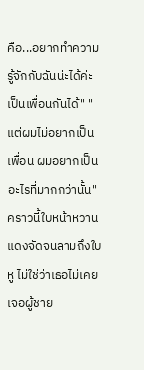คือ...อยากทำความรู้จักกับฉันน่ะได้ค่ะ เป็นเพื่อนกันได้" "แต่ผมไม่อยากเป็นเพื่อน ผมอยากเป็นอะไรที่มากกว่านั้น" คราวนี้ใบหน้าหวานแดงจัดจนลามถึงใบหู ไม่ใช่ว่าเธอไม่เคยเจอผู้ชาย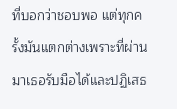ที่บอกว่าชอบพอ แต่ทุกครั้งมันแตกต่างเพราะที่ผ่านมาเธอรับมือได้และปฏิเสธ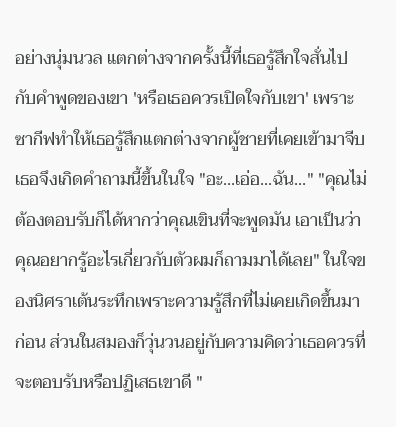อย่างนุ่มนวล แตกต่างจากครั้งนี้ที่เธอรู้สึกใจสั่นไปกับคำพูดของเขา 'หรือเธอควรเปิดใจกับเขา' เพราะซากีฟทำให้เธอรู้สึกแตกต่างจากผู้ชายที่เคยเข้ามาจีบ เธอจึงเกิดคำถามนี้ขึ้นในใจ "อะ...เอ่อ...ฉัน..." "คุณไม่ต้องตอบรับก็ได้หากว่าคุณเขินที่จะพูดมัน เอาเป็นว่าคุณอยากรู้อะไรเกี่ยวกับตัวผมก็ถามมาได้เลย" ในใจของนิศราเต้นระทึกเพราะความรู้สึกที่ไม่เคยเกิดขึ้นมาก่อน ส่วนในสมองก็วุ่นวนอยู่กับความคิดว่าเธอควรที่จะตอบรับหรือปฏิเสธเขาดี "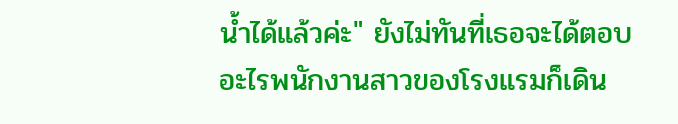น้ำได้แล้วค่ะ" ยังไม่ทันที่เธอจะได้ตอบอะไรพนักงานสาวของโรงแรมก็เดิน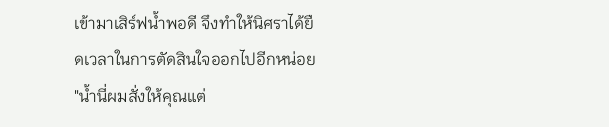เข้ามาเสิร์ฟน้ำพอดี จึงทำให้นิศราได้ยืดเวลาในการตัดสินใจออกไปอีกหน่อย "น้ำนี่ผมสั่งให้คุณแต่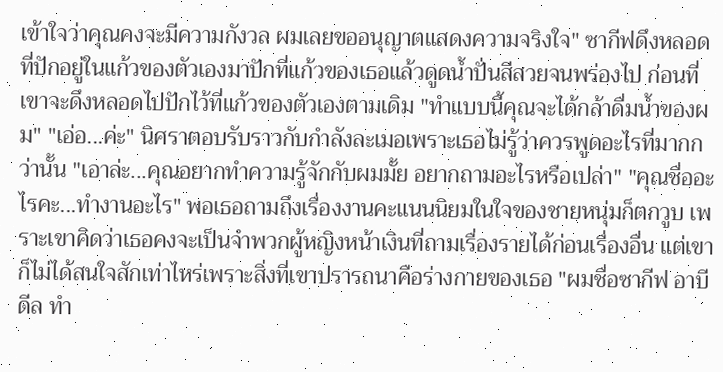เข้าใจว่าคุณคงจะมีความกังวล ผมเลยขออนุญาตแสดงความจริงใจ" ซากีฟดึงหลอดที่ปักอยู่ในแก้วของตัวเองมาปักที่แก้วของเธอแล้วดูดน้ำปั่นสีสวยจนพร่องไป ก่อนที่เขาจะดึงหลอดไปปักไว้ที่แก้วของตัวเองตามเดิม "ทำแบบนี้คุณจะได้กล้าดื่มน้ำของผม" "เอ่อ...ค่ะ" นิศราตอบรับราวกับกำลังละเมอเพราะเธอไม่รู้ว่าควรพูดอะไรที่มากกว่านั้น "เอาล่ะ...คุณอยากทำความรู้จักกับผมมั้ย อยากถามอะไรหรือเปล่า" "คุณชื่ออะไรคะ...ทำงานอะไร" พอเธอถามถึงเรื่องงานคะแนนนิยมในใจของชายหนุ่มก็ตกวูบ เพราะเขาคิดว่าเธอคงจะเป็นจำพวกผู้หญิงหน้าเงินที่ถามเรื่องรายได้ก่อนเรื่องอื่น แต่เขาก็ไม่ได้สนใจสักเท่าไหร่เพราะสิ่งที่เขาปรารถนาคือร่างกายของเธอ "ผมชื่อซากีฟ อาบีดีล ทำ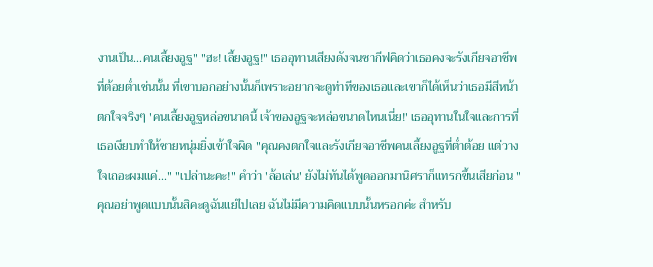งานเป็น...คนเลี้ยงอูฐ" "ฮะ! เลี้ยงอูฐ!" เธออุทานเสียงดังจนซากีฟคิดว่าเธอคงจะรังเกียจอาชีพที่ต้อยต่ำเช่นนั้น ที่เขาบอกอย่างนั้นก็เพราะอยากจะดูท่าทีของเธอและเขาก็ได้เห็นว่าเธอมีสีหน้าตกใจจริงๆ 'คนเลี้ยงอูฐหล่อขนาดนี้ เจ้าของอูฐจะหล่อขนาดไหนเนี่ย!' เธออุทานในใจและการที่เธอเงียบทำให้ชายหนุ่มยิ่งเข้าใจผิด "คุณคงตกใจและรังเกียจอาชีพคนเลี้ยงอูฐที่ต่ำต้อย แต่วางใจเถอะผมแค่..." "เปล่านะคะ!" คำว่า 'ล้อเล่น' ยังไม่ทันได้พูดออกมานิศราก็แทรกขึ้นเสียก่อน "คุณอย่าพูดแบบนั้นสิคะดูฉันแย่ไปเลย ฉันไม่มีความคิดแบบนั้นหรอกค่ะ สำหรับ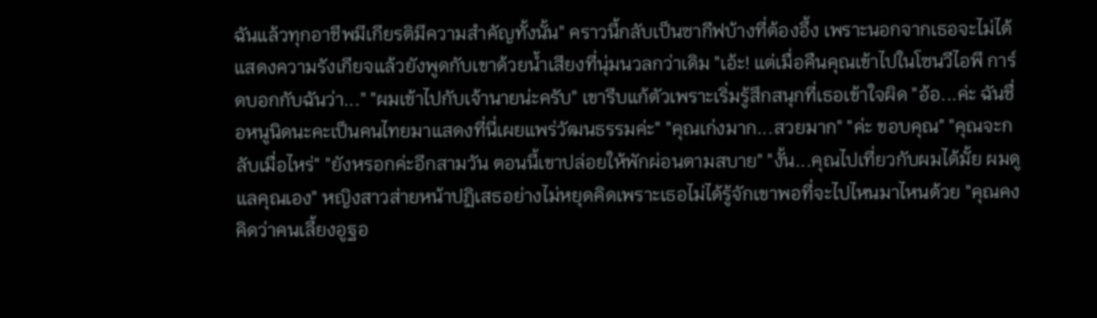ฉันแล้วทุกอาชีพมีเกียรติมีความสำคัญทั้งนั้น" คราวนี้กลับเป็นซากีฟบ้างที่ต้องอึ้ง เพราะนอกจากเธอจะไม่ได้แสดงความรังเกียจแล้วยังพูดกับเขาด้วยน้ำเสียงที่นุ่มนวลกว่าเดิม "เอ้ะ! แต่เมื่อคืนคุณเข้าไปในโซนวีไอพี การ์ดบอกกับฉันว่า..." "ผมเข้าไปกับเจ้านายน่ะครับ" เขารีบแก้ตัวเพราะเริ่มรู้สึกสนุกที่เธอเข้าใจผิด "อ้อ...ค่ะ ฉันชื่อหนูนิดนะคะเป็นคนไทยมาแสดงที่นี่เผยแพร่วัฒนธรรมค่ะ" "คุณเก่งมาก...สวยมาก" "ค่ะ ขอบคุณ" "คุณจะกลับเมื่อไหร่" "ยังหรอกค่ะอีกสามวัน ตอนนี้เขาปล่อยให้พักผ่อนตามสบาย" "งั้น...คุณไปเที่ยวกับผมได้มั้ย ผมดูแลคุณเอง" หญิงสาวส่ายหน้าปฏิเสธอย่างไม่หยุดคิดเพราะเธอไม่ได้รู้จักเขาพอที่จะไปไหนมาไหนด้วย "คุณคงคิดว่าคนเลี้ยงอูฐอ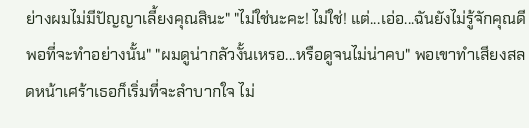ย่างผมไม่มีปัญญาเลี้ยงคุณสินะ" "ไม่ใช่นะคะ! ไม่ใช่! แต่...เอ่อ...ฉันยังไม่รู้จักคุณดีพอที่จะทำอย่างนั้น" "ผมดูน่ากลัวงั้นเหรอ...หรือดูจนไม่น่าคบ" พอเขาทำเสียงสลดหน้าเศร้าเธอก็เริ่มที่จะลำบากใจ ไม่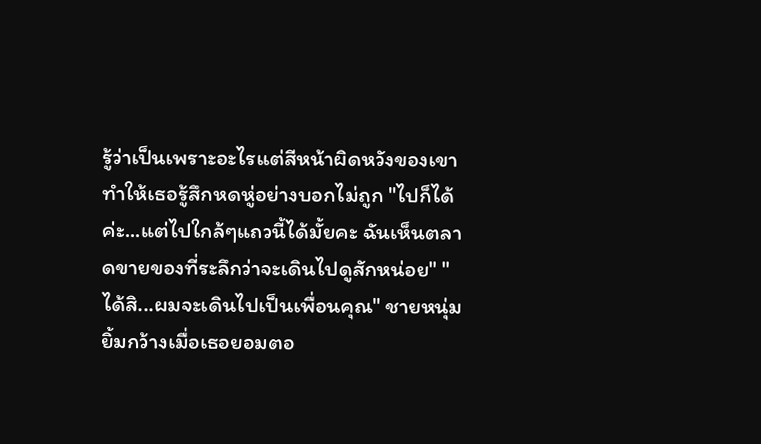รู้ว่าเป็นเพราะอะไรแต่สีหน้าผิดหวังของเขาทำให้เธอรู้สึกหดหู่อย่างบอกไม่ถูก "ไปก็ได้ค่ะ...แต่ไปใกล้ๆแถวนี้ได้มั้ยคะ ฉันเห็นตลาดขายของที่ระลึกว่าจะเดินไปดูสักหน่อย" "ได้สิ...ผมจะเดินไปเป็นเพื่อนคุณ" ชายหนุ่มยิ้มกว้างเมื่อเธอยอมตอ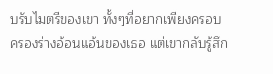บรับไมตรีของเขา ทั้งๆที่อยากเพียงครอบครองร่างอ้อนแอ้นของเธอ แต่เขากลับรู้สึก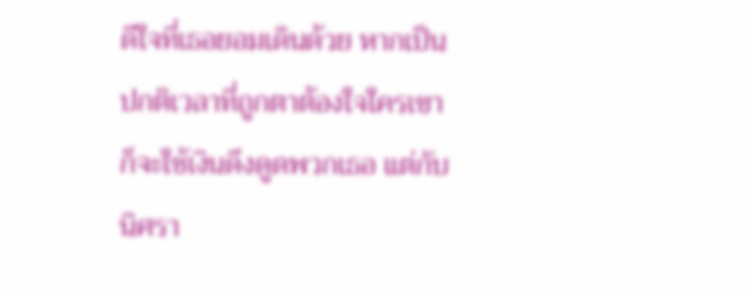ดีใจที่เธอยอมเดินด้วย หากเป็นปกติเวลาที่ถูกตาต้องใจใครเขาก็จะใช้เงินดึงดูดพวกเธอ แต่กับนิศรา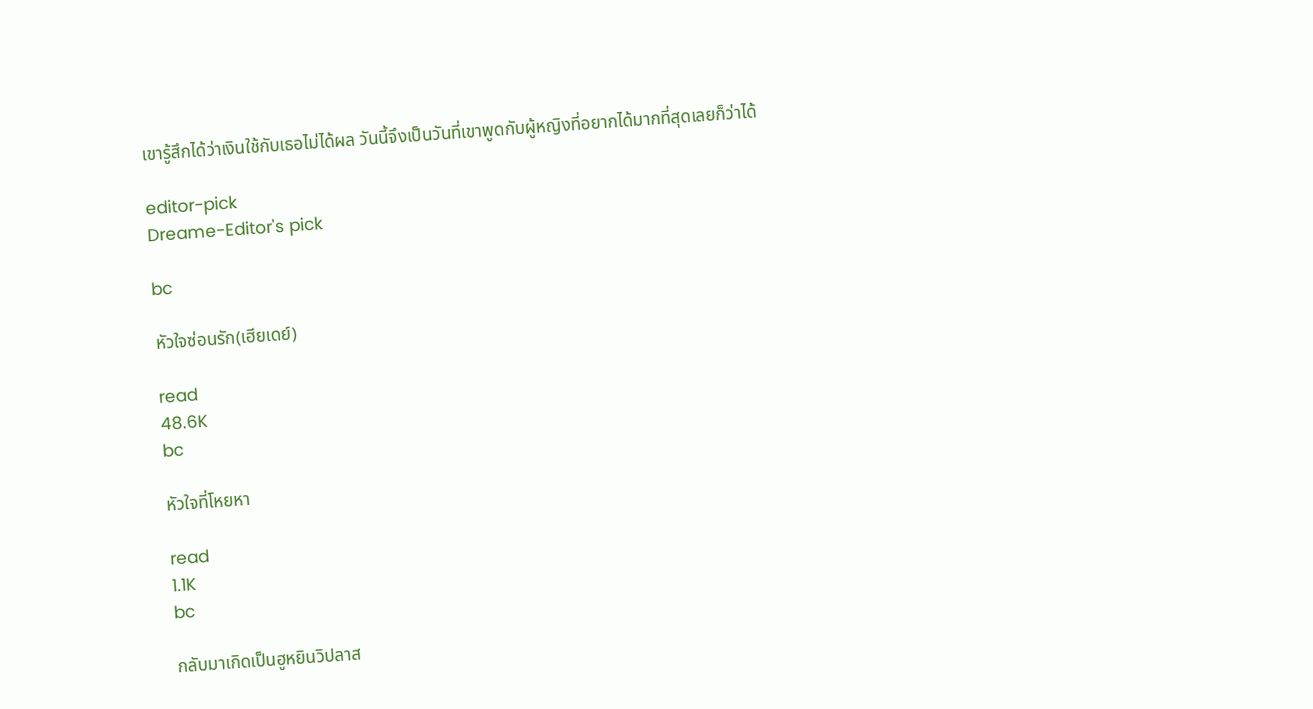เขารู้สึกได้ว่าเงินใช้กับเธอไม่ได้ผล วันนี้จึงเป็นวันที่เขาพูดกับผู้หญิงที่อยากได้มากที่สุดเลยก็ว่าได้

editor-pick
Dreame-Editor's pick

bc

หัวใจซ่อนรัก(เฮียเดย์)

read
48.6K
bc

หัวใจที่โหยหา

read
1.1K
bc

กลับมาเกิดเป็นฮูหยินวิปลาส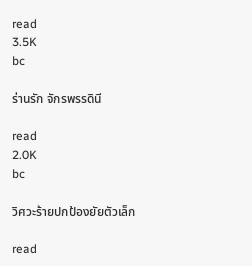read
3.5K
bc

ร่านรัก จักรพรรดินี

read
2.0K
bc

วิศวะร้ายปกป้องยัยตัวเล็ก

read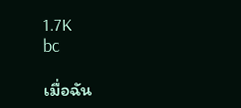1.7K
bc

เมื่อฉัน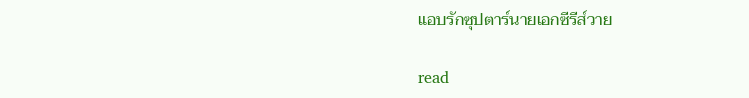แอบรักซุปตาร์นายเอกซีรีส์วาย

read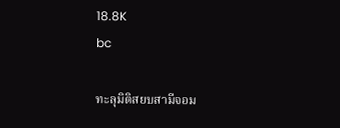18.8K
bc

ทะลุมิติสยบสามีจอม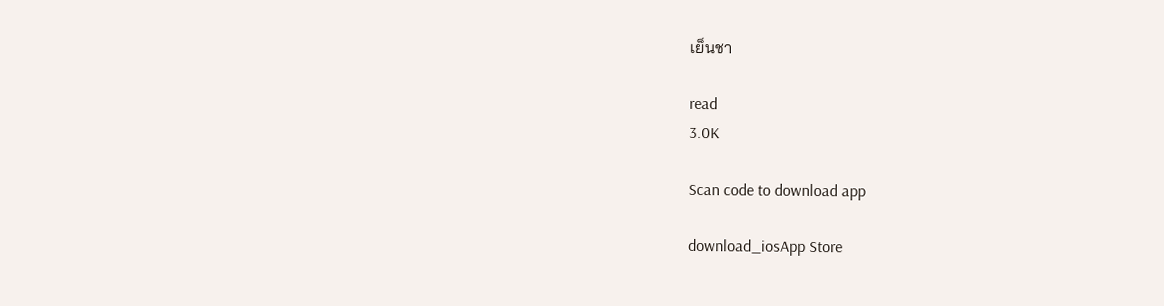เย็นชา

read
3.0K

Scan code to download app

download_iosApp Store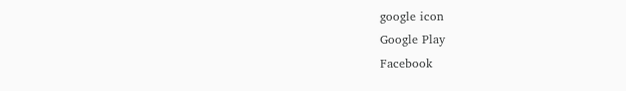google icon
Google Play
Facebook